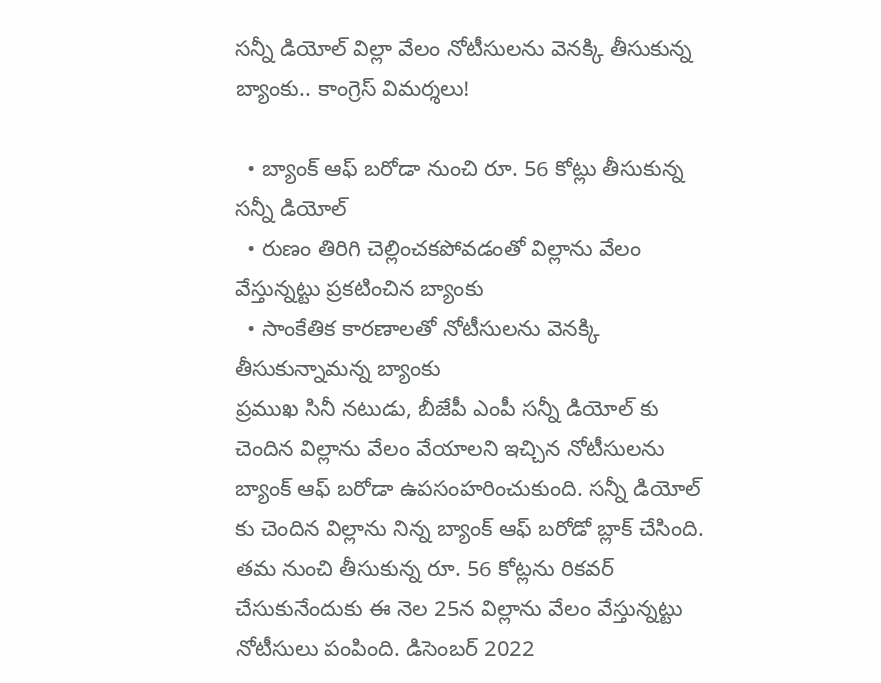సన్నీ డియోల్ విల్లా వేలం నోటీసులను వెనక్కి తీసుకున్న బ్యాంకు.. కాంగ్రెస్ విమర్శలు!

  • బ్యాంక్ ఆఫ్ బరోడా నుంచి రూ. 56 కోట్లు తీసుకున్న సన్నీ డియోల్
  • రుణం తిరిగి చెల్లించకపోవడంతో విల్లాను వేలం వేస్తున్నట్టు ప్రకటించిన బ్యాంకు
  • సాంకేతిక కారణాలతో నోటీసులను వెనక్కి తీసుకున్నామన్న బ్యాంకు
ప్రముఖ సినీ నటుడు, బీజేపీ ఎంపీ సన్నీ డియోల్ కు చెందిన విల్లాను వేలం వేయాలని ఇచ్చిన నోటీసులను బ్యాంక్ ఆఫ్ బరోడా ఉపసంహరించుకుంది. సన్నీ డియోల్ కు చెందిన విల్లాను నిన్న బ్యాంక్ ఆఫ్ బరోడో బ్లాక్ చేసింది. తమ నుంచి తీసుకున్న రూ. 56 కోట్లను రికవర్ చేసుకునేందుకు ఈ నెల 25న విల్లాను వేలం వేస్తున్నట్టు నోటీసులు పంపింది. డిసెంబర్ 2022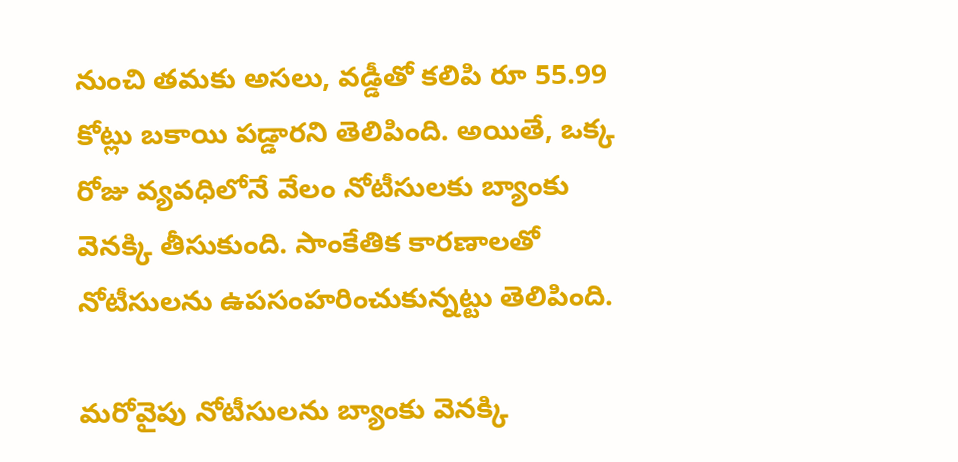నుంచి తమకు అసలు, వడ్డీతో కలిపి రూ 55.99 కోట్లు బకాయి పడ్డారని తెలిపింది. అయితే, ఒక్క రోజు వ్యవధిలోనే వేలం నోటీసులకు బ్యాంకు వెనక్కి తీసుకుంది. సాంకేతిక కారణాలతో నోటీసులను ఉపసంహరించుకున్నట్టు తెలిపింది.

మరోవైపు నోటీసులను బ్యాంకు వెనక్కి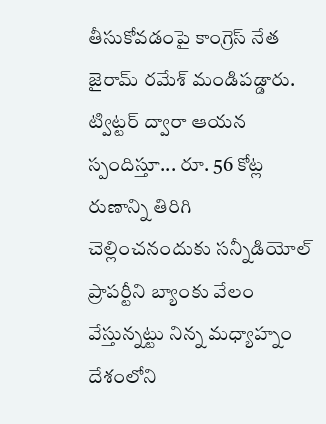తీసుకోవడంపై కాంగ్రెస్ నేత జైరామ్ రమేశ్ మండిపడ్డారు. ట్విట్టర్ ద్వారా ఆయన స్పందిస్తూ... రూ. 56 కోట్ల రుణాన్ని తిరిగి చెల్లించనందుకు సన్నీడియోల్ ప్రాపర్టీని బ్యాంకు వేలం వేస్తున్నట్టు నిన్న మధ్యాహ్నం దేశంలోని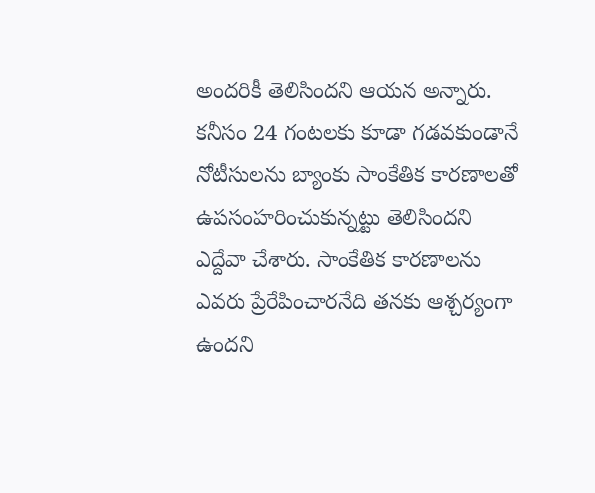అందరికీ తెలిసిందని ఆయన అన్నారు. కనీసం 24 గంటలకు కూడా గడవకుండానే నోటీసులను బ్యాంకు సాంకేతిక కారణాలతో ఉపసంహరించుకున్నట్టు తెలిసిందని ఎద్దేవా చేశారు. సాంకేతిక కారణాలను ఎవరు ప్రేరేపించారనేది తనకు ఆశ్చర్యంగా ఉందని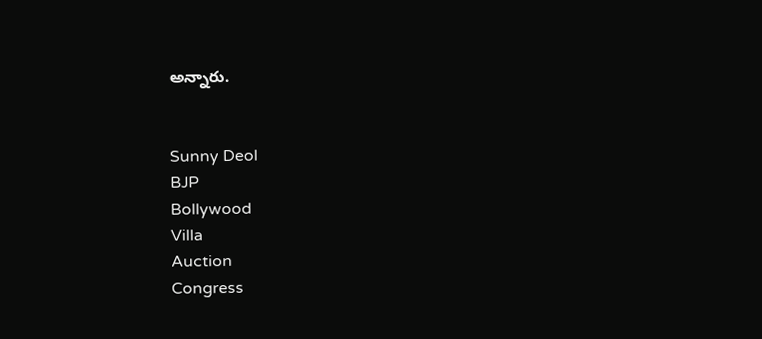అన్నారు.


Sunny Deol
BJP
Bollywood
Villa
Auction
Congress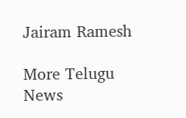Jairam Ramesh

More Telugu News